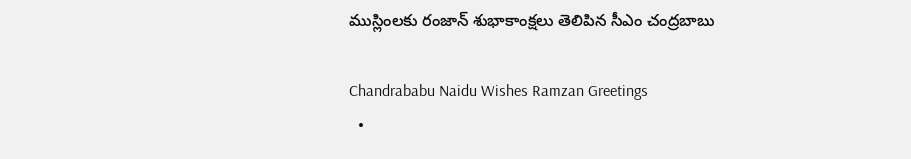ముస్లింలకు రంజాన్ శుభాకాంక్షలు తెలిపిన సీఎం చంద్రబాబు

Chandrababu Naidu Wishes Ramzan Greetings
  •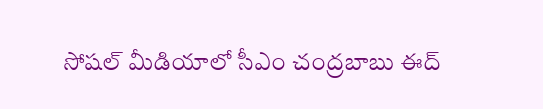సోషల్ మీడియాలో సీఎం చంద్రబాబు ఈద్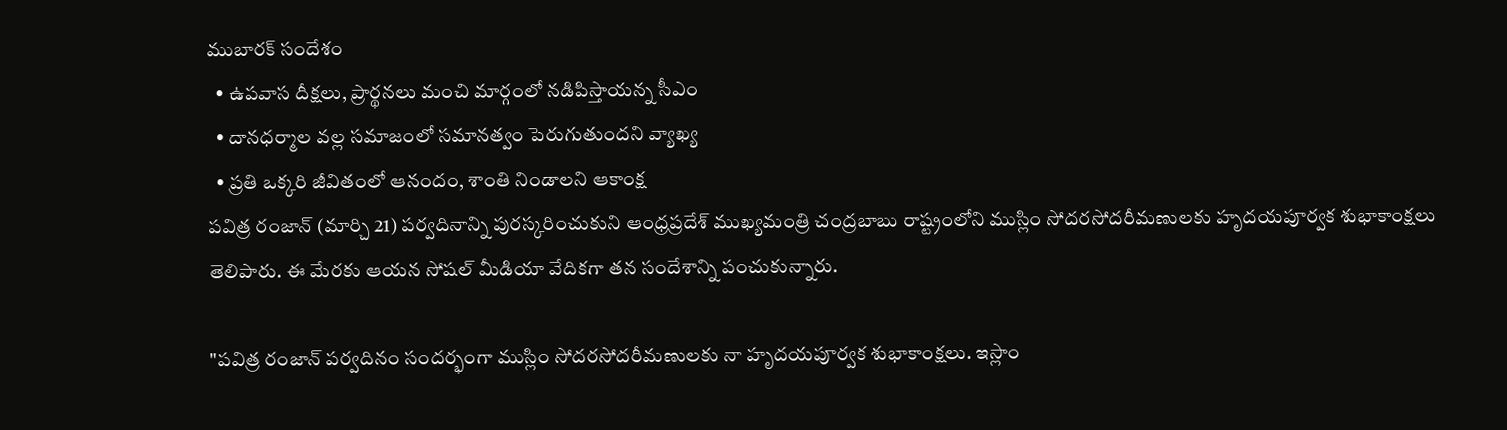ముబారక్ సందేశం
  • ఉపవాస దీక్షలు, ప్రార్థనలు మంచి మార్గంలో నడిపిస్తాయన్న సీఎం
  • దానధర్మాల వల్ల సమాజంలో సమానత్వం పెరుగుతుందని వ్యాఖ్య
  • ప్రతి ఒక్కరి జీవితంలో ఆనందం, శాంతి నిండాలని ఆకాంక్ష
పవిత్ర రంజాన్ (మార్చి 21) పర్వదినాన్ని పురస్కరించుకుని ఆంధ్రప్రదేశ్ ముఖ్యమంత్రి చంద్రబాబు రాష్ట్రంలోని ముస్లిం సోదరసోదరీమణులకు హృదయపూర్వక శుభాకాంక్షలు తెలిపారు. ఈ మేరకు ఆయన సోషల్ మీడియా వేదికగా తన సందేశాన్ని పంచుకున్నారు.

"పవిత్ర రంజాన్ పర్వదినం సందర్భంగా ముస్లిం సోదరసోదరీమణులకు నా హృదయపూర్వక శుభాకాంక్షలు. ఇస్లాం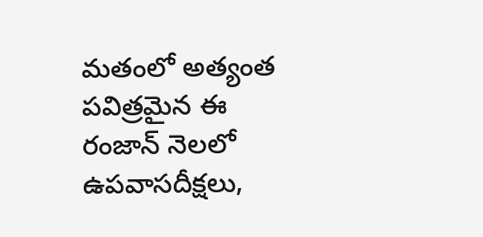మతంలో అత్యంత పవిత్రమైన ఈ రంజాన్ నెలలో ఉపవాసదీక్షలు,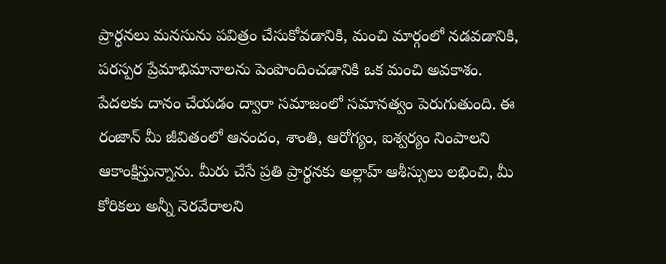ప్రార్థనలు మనసును పవిత్రం చేసుకోవడానికి, మంచి మార్గంలో నడవడానికి, పరస్పర ప్రేమాభిమానాలను పెంపొందించడానికి ఒక మంచి అవకాశం. పేదలకు దానం చేయడం ద్వారా సమాజంలో సమానత్వం పెరుగుతుంది. ఈ రంజాన్ మీ జీవితంలో ఆనందం, శాంతి, ఆరోగ్యం, ఐశ్వర్యం నింపాలని ఆకాంక్షిస్తున్నాను. మీరు చేసే ప్రతి ప్రార్థనకు అల్లాహ్ ఆశీస్సులు లభించి, మీ కోరికలు అన్నీ నెరవేరాలని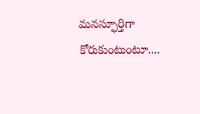మనస్ఫూర్తిగా కోరుకుంటుంటూ....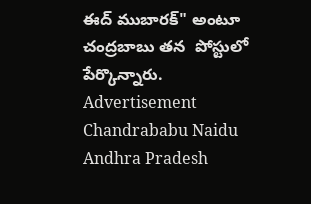ఈద్ ముబారక్" అంటూ చంద్రబాబు తన  పోస్టులో పేర్కొన్నారు.
Advertisement
Chandrababu Naidu
Andhra Pradesh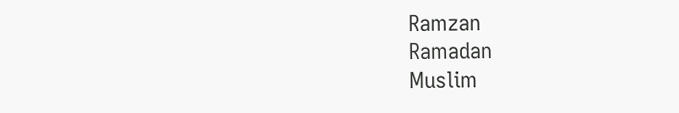Ramzan
Ramadan
Muslim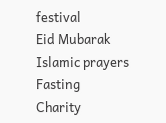festival
Eid Mubarak
Islamic prayers
Fasting
Charity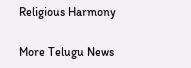Religious Harmony

More Telugu News